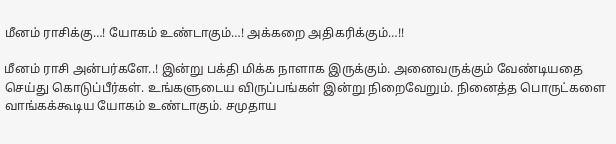மீனம் ராசிக்கு…! யோகம் உண்டாகும்…! அக்கறை அதிகரிக்கும்…!!

மீனம் ராசி அன்பர்களே..! இன்று பக்தி மிக்க நாளாக இருக்கும். அனைவருக்கும் வேண்டியதை செய்து கொடுப்பீர்கள். உங்களுடைய விருப்பங்கள் இன்று நிறைவேறும். நினைத்த பொருட்களை வாங்கக்கூடிய யோகம் உண்டாகும். சமுதாய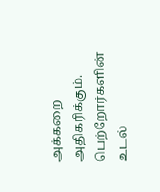அக்கறை அதிகரிக்கும். பெற்றோர்களின் உடல்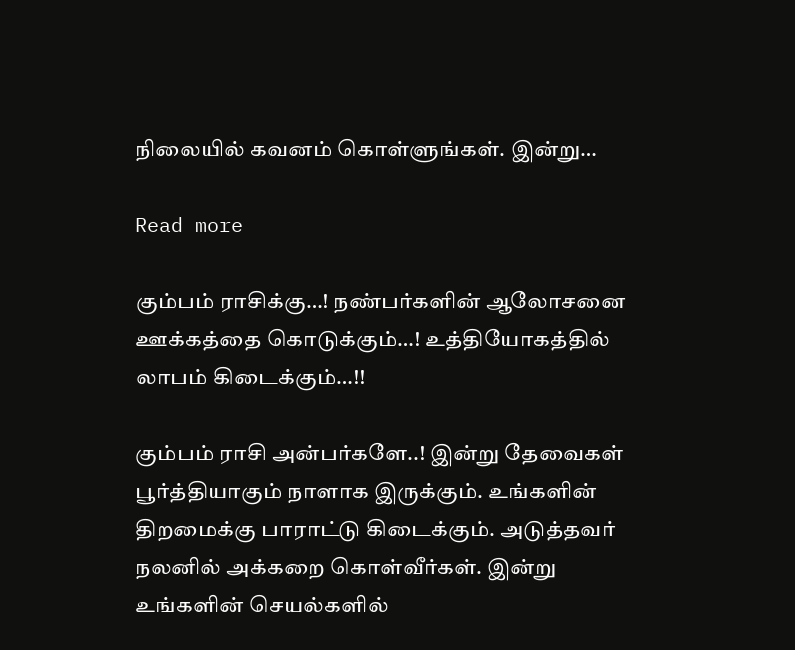நிலையில் கவனம் கொள்ளுங்கள். இன்று…

Read more

கும்பம் ராசிக்கு…! நண்பர்களின் ஆலோசனை ஊக்கத்தை கொடுக்கும்…! உத்தியோகத்தில் லாபம் கிடைக்கும்…!!

கும்பம் ராசி அன்பர்களே..! இன்று தேவைகள் பூர்த்தியாகும் நாளாக இருக்கும். உங்களின் திறமைக்கு பாராட்டு கிடைக்கும். அடுத்தவர் நலனில் அக்கறை கொள்வீர்கள். இன்று உங்களின் செயல்களில்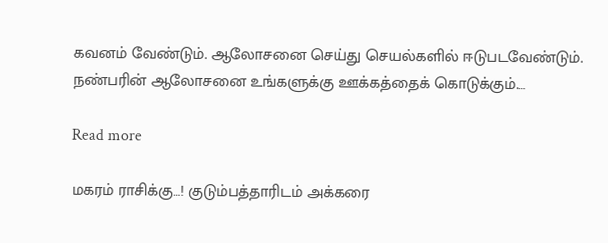கவனம் வேண்டும். ஆலோசனை செய்து செயல்களில் ஈடுபடவேண்டும். நண்பரின் ஆலோசனை உங்களுக்கு ஊக்கத்தைக் கொடுக்கும்.…

Read more

மகரம் ராசிக்கு…! குடும்பத்தாரிடம் அக்கரை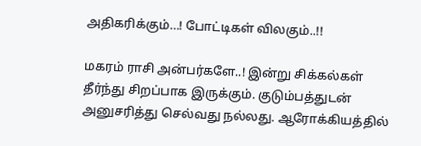அதிகரிக்கும்…! போட்டிகள் விலகும்..!!

மகரம் ராசி அன்பர்களே..! இன்று சிக்கல்கள் தீர்ந்து சிறப்பாக இருக்கும். குடும்பத்துடன் அனுசரித்து செல்வது நல்லது. ஆரோக்கியத்தில்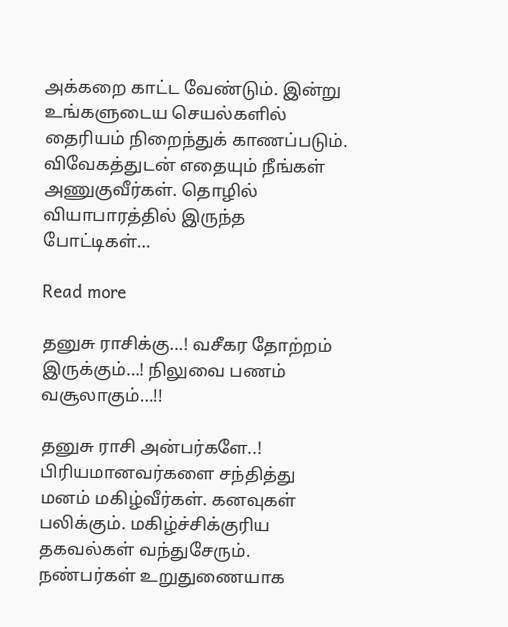அக்கறை காட்ட வேண்டும். இன்று உங்களுடைய செயல்களில் தைரியம் நிறைந்துக் காணப்படும். விவேகத்துடன் எதையும் நீங்கள் அணுகுவீர்கள். தொழில் வியாபாரத்தில் இருந்த போட்டிகள்…

Read more

தனுசு ராசிக்கு…! வசீகர தோற்றம் இருக்கும்…! நிலுவை பணம் வசூலாகும்…!!

தனுசு ராசி அன்பர்களே..! பிரியமானவர்களை சந்தித்து மனம் மகிழ்வீர்கள். கனவுகள் பலிக்கும். மகிழ்ச்சிக்குரிய தகவல்கள் வந்துசேரும். நண்பர்கள் உறுதுணையாக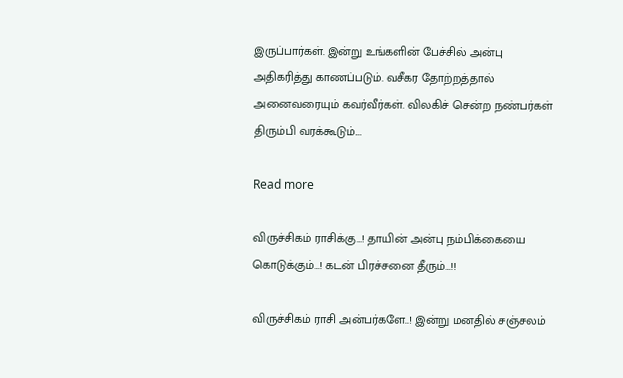இருப்பார்கள். இன்று உங்களின் பேச்சில் அன்பு அதிகரித்து காணப்படும். வசீகர தோற்றத்தால் அனைவரையும் கவர்வீர்கள். விலகிச் சென்ற நண்பர்கள் திரும்பி வரக்கூடும்.…

Read more

விருச்சிகம் ராசிக்கு…! தாயின் அன்பு நம்பிக்கையை கொடுக்கும்…! கடன் பிரச்சனை தீரும்…!!

விருச்சிகம் ராசி அன்பர்களே..! இன்று மனதில் சஞ்சலம்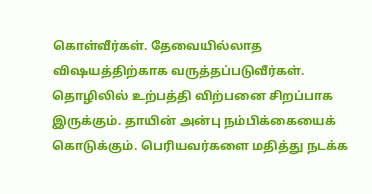கொள்வீர்கள். தேவையில்லாத விஷயத்திற்காக வருத்தப்படுவீர்கள். தொழிலில் உற்பத்தி விற்பனை சிறப்பாக இருக்கும். தாயின் அன்பு நம்பிக்கையைக் கொடுக்கும். பெரியவர்களை மதித்து நடக்க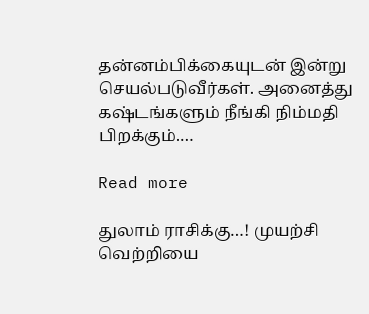தன்னம்பிக்கையுடன் இன்று செயல்படுவீர்கள். அனைத்து கஷ்டங்களும் நீங்கி நிம்மதி பிறக்கும்.…

Read more

துலாம் ராசிக்கு…! முயற்சி வெற்றியை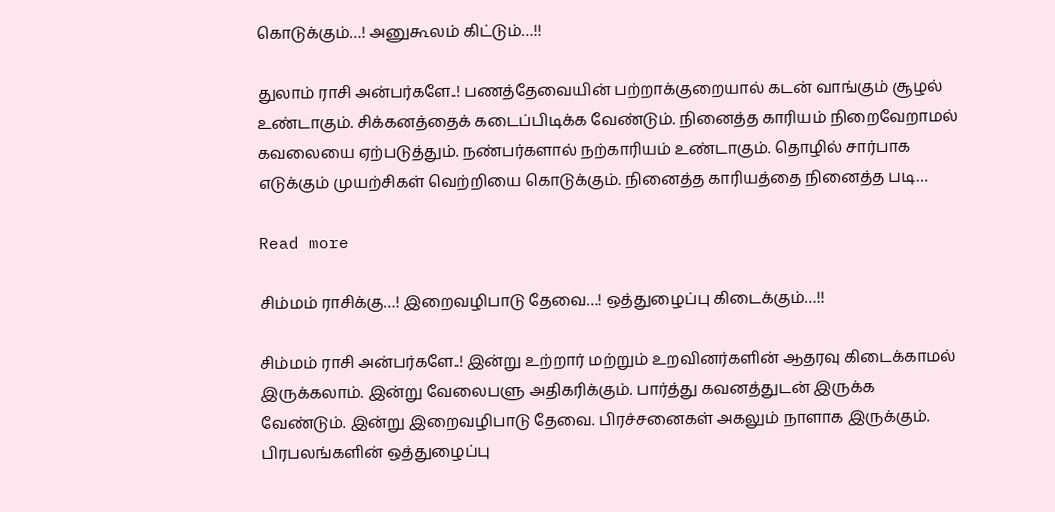கொடுக்கும்…! அனுகூலம் கிட்டும்…!!

துலாம் ராசி அன்பர்களே..! பணத்தேவையின் பற்றாக்குறையால் கடன் வாங்கும் சூழல் உண்டாகும். சிக்கனத்தைக் கடைப்பிடிக்க வேண்டும். நினைத்த காரியம் நிறைவேறாமல் கவலையை ஏற்படுத்தும். நண்பர்களால் நற்காரியம் உண்டாகும். தொழில் சார்பாக எடுக்கும் முயற்சிகள் வெற்றியை கொடுக்கும். நினைத்த காரியத்தை நினைத்த படி…

Read more

சிம்மம் ராசிக்கு…! இறைவழிபாடு தேவை…! ஒத்துழைப்பு கிடைக்கும்…!!

சிம்மம் ராசி அன்பர்களே..! இன்று உற்றார் மற்றும் உறவினர்களின் ஆதரவு கிடைக்காமல் இருக்கலாம். இன்று வேலைபளு அதிகரிக்கும். பார்த்து கவனத்துடன் இருக்க வேண்டும். இன்று இறைவழிபாடு தேவை. பிரச்சனைகள் அகலும் நாளாக இருக்கும். பிரபலங்களின் ஒத்துழைப்பு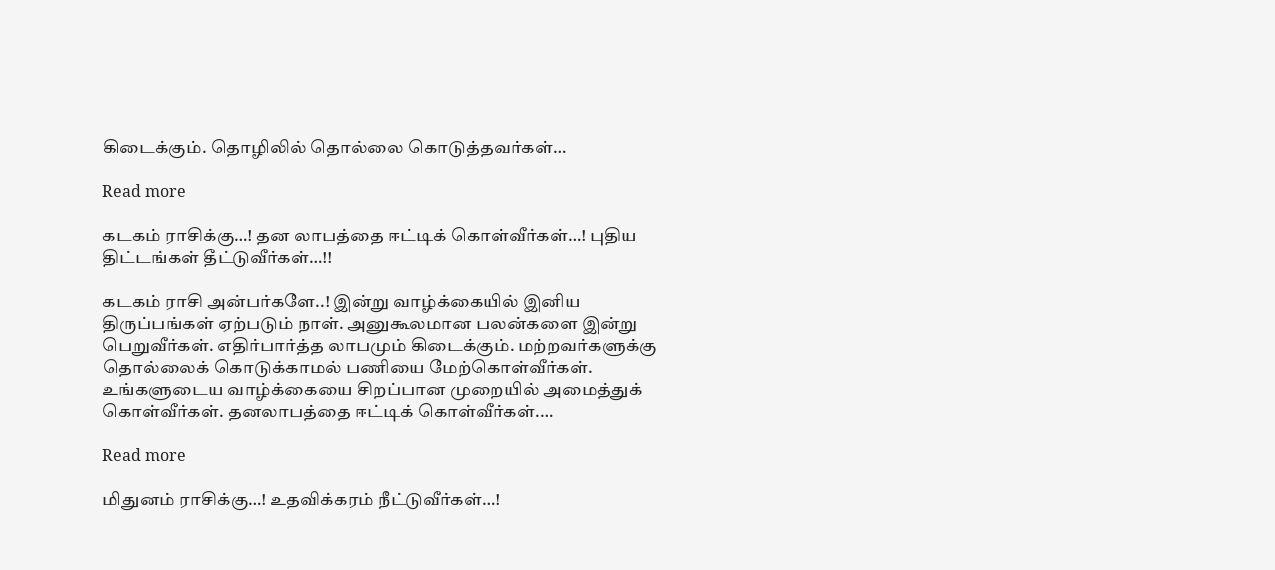கிடைக்கும். தொழிலில் தொல்லை கொடுத்தவர்கள்…

Read more

கடகம் ராசிக்கு…! தன லாபத்தை ஈட்டிக் கொள்வீர்கள்…! புதிய திட்டங்கள் தீட்டுவீர்கள்…!!

கடகம் ராசி அன்பர்களே..! இன்று வாழ்க்கையில் இனிய திருப்பங்கள் ஏற்படும் நாள். அனுகூலமான பலன்களை இன்று பெறுவீர்கள். எதிர்பார்த்த லாபமும் கிடைக்கும். மற்றவர்களுக்கு தொல்லைக் கொடுக்காமல் பணியை மேற்கொள்வீர்கள். உங்களுடைய வாழ்க்கையை சிறப்பான முறையில் அமைத்துக் கொள்வீர்கள். தனலாபத்தை ஈட்டிக் கொள்வீர்கள்.…

Read more

மிதுனம் ராசிக்கு…! உதவிக்கரம் நீட்டுவீர்கள்…!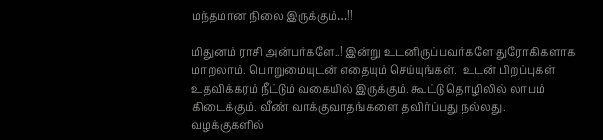மந்தமான நிலை இருக்கும்…!!

மிதுனம் ராசி அன்பர்களே..! இன்று உடனிருப்பவர்களே துரோகிகளாக மாறலாம். பொறுமையுடன் எதையும் செய்யுங்கள்.  உடன் பிறப்புகள் உதவிக்கரம் நீட்டும் வகையில் இருக்கும். கூட்டு தொழிலில் லாபம் கிடைக்கும். வீண் வாக்குவாதங்களை தவிர்ப்பது நல்லது. வழக்குகளில்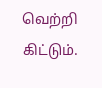வெற்றி கிட்டும்.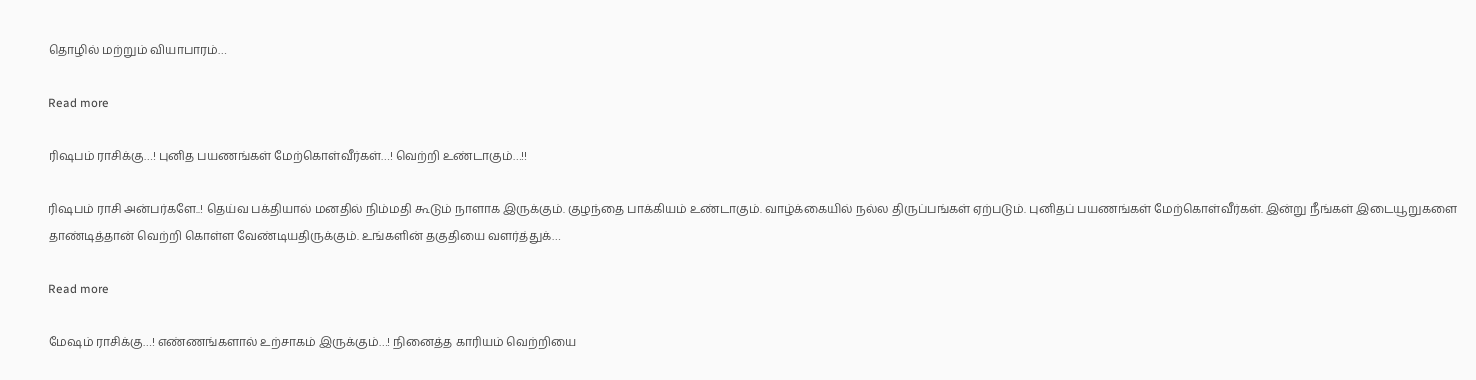தொழில் மற்றும் வியாபாரம்…

Read more

ரிஷபம் ராசிக்கு…! புனித பயணங்கள் மேற்கொள்வீர்கள்…! வெற்றி உண்டாகும்…!!

ரிஷபம் ராசி அன்பர்களே..! தெய்வ பக்தியால் மனதில் நிம்மதி கூடும் நாளாக இருக்கும். குழந்தை பாக்கியம் உண்டாகும். வாழ்க்கையில் நல்ல திருப்பங்கள் ஏற்படும். புனிதப் பயணங்கள் மேற்கொள்வீர்கள். இன்று நீங்கள் இடையூறுகளை தாண்டித்தான் வெற்றி கொள்ள வேண்டியதிருக்கும். உங்களின் தகுதியை வளர்த்துக்…

Read more

மேஷம் ராசிக்கு…! எண்ணங்களால் உற்சாகம் இருக்கும்…! நினைத்த காரியம் வெற்றியை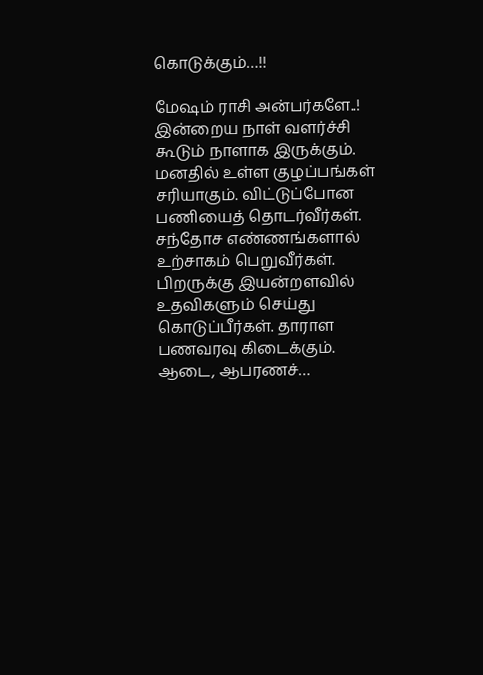கொடுக்கும்…!!

மேஷம் ராசி அன்பர்களே..! இன்றைய நாள் வளர்ச்சி கூடும் நாளாக இருக்கும். மனதில் உள்ள குழப்பங்கள் சரியாகும். விட்டுப்போன பணியைத் தொடர்வீர்கள். சந்தோச எண்ணங்களால் உற்சாகம் பெறுவீர்கள். பிறருக்கு இயன்றளவில் உதவிகளும் செய்து கொடுப்பீர்கள். தாராள பணவரவு கிடைக்கும். ஆடை, ஆபரணச்…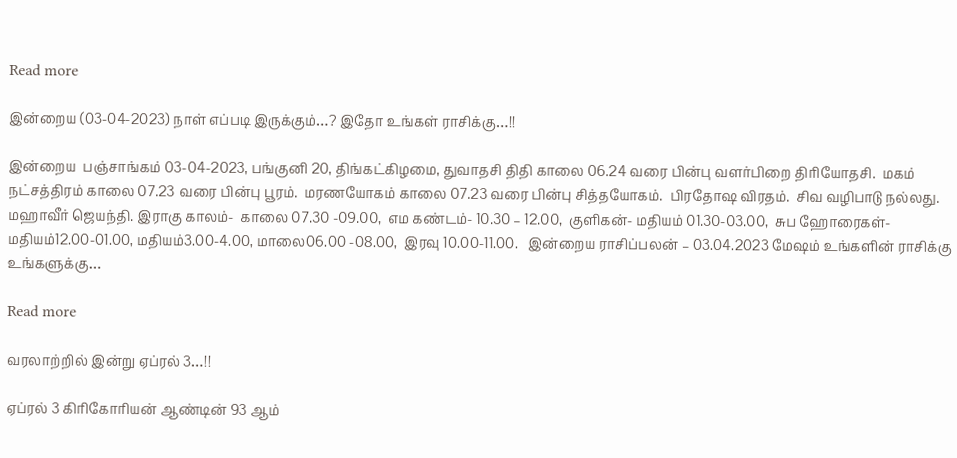Read more

இன்றைய (03-04-2023) நாள் எப்படி இருக்கும்…? இதோ உங்கள் ராசிக்கு…!!

இன்றைய  பஞ்சாங்கம் 03-04-2023, பங்குனி 20, திங்கட்கிழமை, துவாதசி திதி காலை 06.24 வரை பின்பு வளர்பிறை திரியோதசி.  மகம் நட்சத்திரம் காலை 07.23 வரை பின்பு பூரம்.  மரணயோகம் காலை 07.23 வரை பின்பு சித்தயோகம்.  பிரதோஷ விரதம்.  சிவ வழிபாடு நல்லது.  மஹாவீர் ஜெயந்தி. இராகு காலம்-  காலை 07.30 -09.00,  எம கண்டம்- 10.30 – 12.00,  குளிகன்- மதியம் 01.30-03.00,  சுப ஹோரைகள்- மதியம்12.00-01.00, மதியம்3.00-4.00, மாலை06.00 -08.00,  இரவு 10.00-11.00.   இன்றைய ராசிப்பலன் – 03.04.2023 மேஷம் உங்களின் ராசிக்கு உங்களுக்கு…

Read more

வரலாற்றில் இன்று ஏப்ரல் 3…!!

ஏப்ரல் 3 கிரிகோரியன் ஆண்டின் 93 ஆம்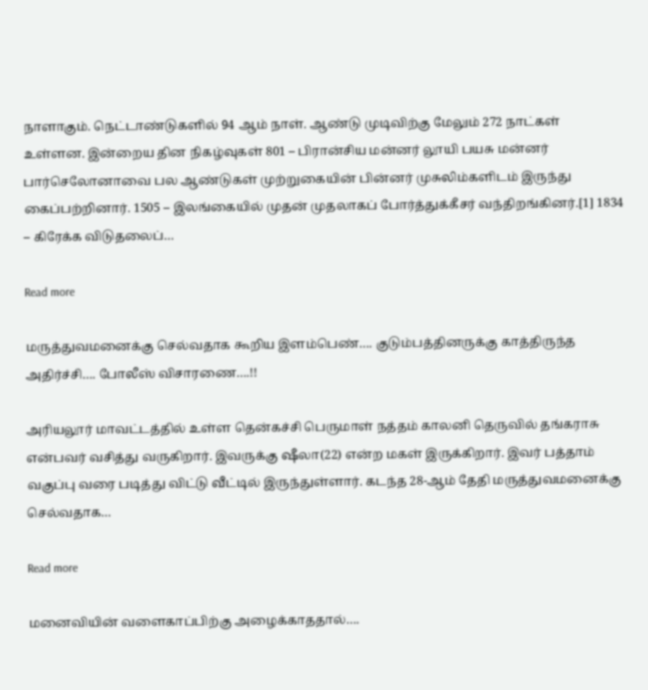நாளாகும். நெட்டாண்டுகளில் 94 ஆம் நாள். ஆண்டு முடிவிற்கு மேலும் 272 நாட்கள் உள்ளன. இன்றைய தின நிகழ்வுகள் 801 – பிரான்சிய மன்னர் லூயி பயசு மன்னர் பார்செலோனாவை பல ஆண்டுகள் முற்றுகையின் பின்னர் முசுலிம்களிடம் இருந்து கைப்பற்றினார். 1505 – இலங்கையில் முதன் முதலாகப் போர்த்துக்கீசர் வந்திறங்கினர்.[1] 1834 – கிரேக்க விடுதலைப்…

Read more

மருத்துவமனைக்கு செல்வதாக கூறிய இளம்பெண்…. குடும்பத்தினருக்கு காத்திருந்த அதிர்ச்சி…. போலீஸ் விசாரணை….!!

அரியலூர் மாவட்டத்தில் உள்ள தென்கச்சி பெருமாள் நத்தம் காலனி தெருவில் தங்கராசு என்பவர் வசித்து வருகிறார். இவருக்கு ஷீலா(22) என்ற மகள் இருக்கிறார். இவர் பத்தாம் வகுப்பு வரை படித்து விட்டு வீட்டில் இருந்துள்ளார். கடந்த 28-ஆம் தேதி மருத்துவமனைக்கு செல்வதாக…

Read more

மனைவியின் வளைகாப்பிற்கு அழைக்காததால்….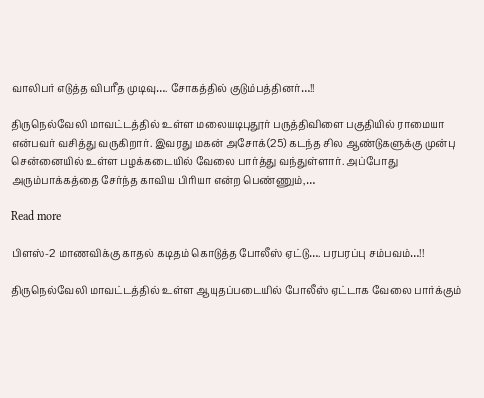வாலிபர் எடுத்த விபரீத முடிவு…. சோகத்தில் குடும்பத்தினர்…!!

திருநெல்வேலி மாவட்டத்தில் உள்ள மலையடிபுதூர் பருத்திவிளை பகுதியில் ராமையா என்பவர் வசித்து வருகிறார். இவரது மகன் அசோக்(25) கடந்த சில ஆண்டுகளுக்கு முன்பு சென்னையில் உள்ள பழக்கடையில் வேலை பார்த்து வந்துள்ளார். அப்போது அரும்பாக்கத்தை சேர்ந்த காவிய பிரியா என்ற பெண்ணும்,…

Read more

பிளஸ்-2 மாணவிக்கு காதல் கடிதம் கொடுத்த போலீஸ் ஏட்டு…. பரபரப்பு சம்பவம்…!!

திருநெல்வேலி மாவட்டத்தில் உள்ள ஆயுதப்படையில் போலீஸ் ஏட்டாக வேலை பார்க்கும்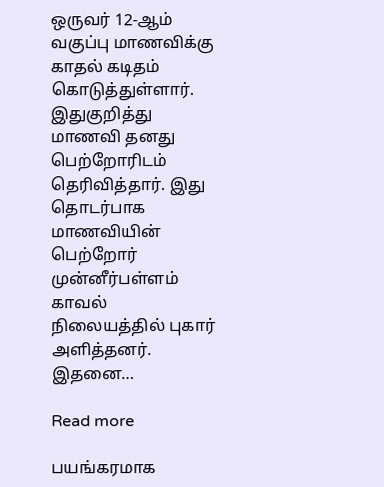ஒருவர் 12-ஆம் வகுப்பு மாணவிக்கு காதல் கடிதம் கொடுத்துள்ளார். இதுகுறித்து மாணவி தனது பெற்றோரிடம் தெரிவித்தார். இது தொடர்பாக மாணவியின் பெற்றோர் முன்னீர்பள்ளம் காவல் நிலையத்தில் புகார் அளித்தனர். இதனை…

Read more

பயங்கரமாக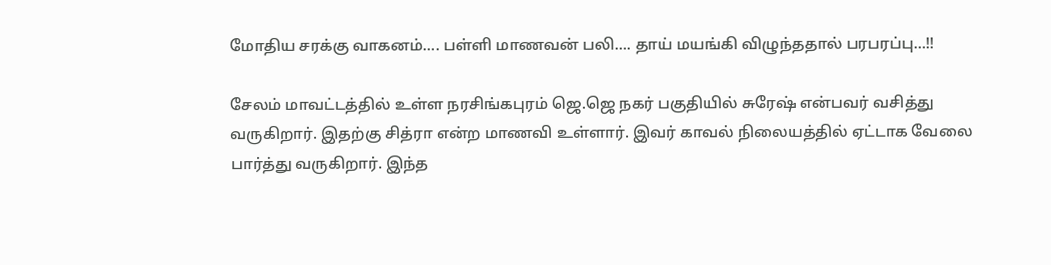மோதிய சரக்கு வாகனம்…. பள்ளி மாணவன் பலி…. தாய் மயங்கி விழுந்ததால் பரபரப்பு…!!

சேலம் மாவட்டத்தில் உள்ள நரசிங்கபுரம் ஜெ.ஜெ நகர் பகுதியில் சுரேஷ் என்பவர் வசித்து வருகிறார். இதற்கு சித்ரா என்ற மாணவி உள்ளார். இவர் காவல் நிலையத்தில் ஏட்டாக வேலை பார்த்து வருகிறார். இந்த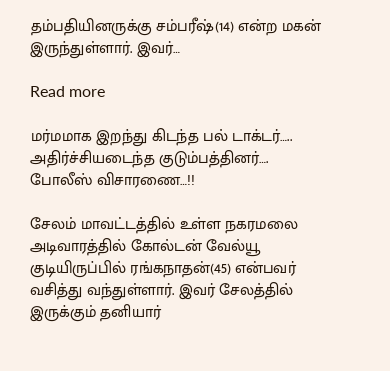தம்பதியினருக்கு சம்பரீஷ்(14) என்ற மகன் இருந்துள்ளார். இவர்…

Read more

மர்மமாக இறந்து கிடந்த பல் டாக்டர்….. அதிர்ச்சியடைந்த குடும்பத்தினர்…. போலீஸ் விசாரணை…!!

சேலம் மாவட்டத்தில் உள்ள நகரமலை அடிவாரத்தில் கோல்டன் வேல்யூ குடியிருப்பில் ரங்கநாதன்(45) என்பவர் வசித்து வந்துள்ளார். இவர் சேலத்தில் இருக்கும் தனியார்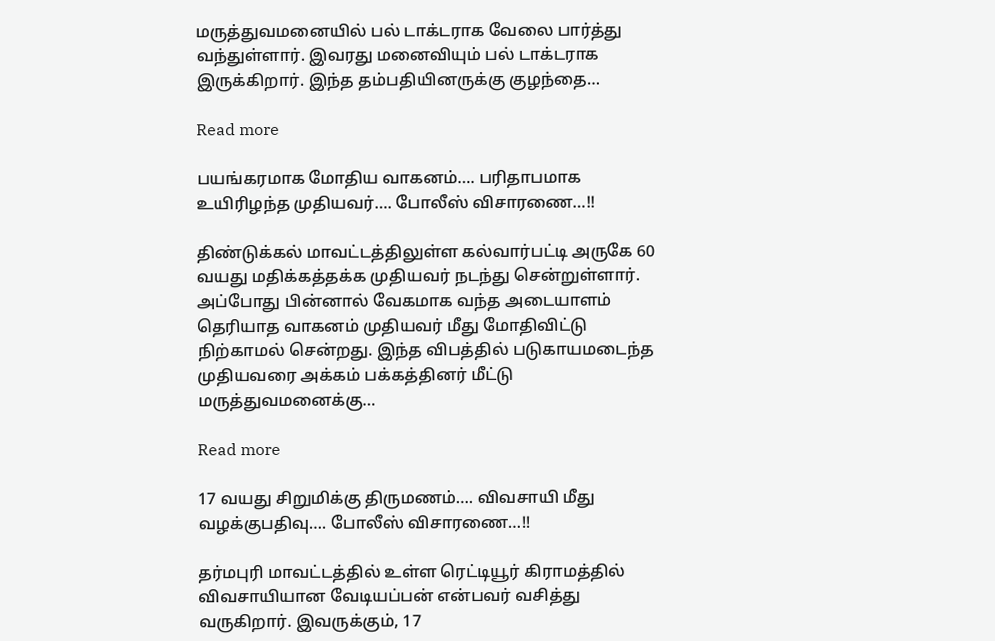மருத்துவமனையில் பல் டாக்டராக வேலை பார்த்து வந்துள்ளார். இவரது மனைவியும் பல் டாக்டராக இருக்கிறார். இந்த தம்பதியினருக்கு குழந்தை…

Read more

பயங்கரமாக மோதிய வாகனம்…. பரிதாபமாக உயிரிழந்த முதியவர்…. போலீஸ் விசாரணை…!!

திண்டுக்கல் மாவட்டத்திலுள்ள கல்வார்பட்டி அருகே 60 வயது மதிக்கத்தக்க முதியவர் நடந்து சென்றுள்ளார். அப்போது பின்னால் வேகமாக வந்த அடையாளம் தெரியாத வாகனம் முதியவர் மீது மோதிவிட்டு நிற்காமல் சென்றது. இந்த விபத்தில் படுகாயமடைந்த முதியவரை அக்கம் பக்கத்தினர் மீட்டு மருத்துவமனைக்கு…

Read more

17 வயது சிறுமிக்கு திருமணம்…. விவசாயி மீது வழக்குபதிவு…. போலீஸ் விசாரணை…!!

தர்மபுரி மாவட்டத்தில் உள்ள ரெட்டியூர் கிராமத்தில் விவசாயியான வேடியப்பன் என்பவர் வசித்து வருகிறார். இவருக்கும், 17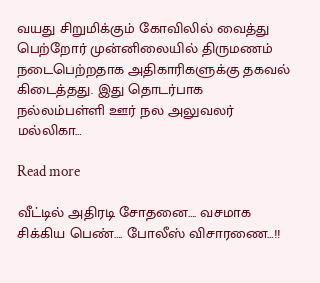வயது சிறுமிக்கும் கோவிலில் வைத்து பெற்றோர் முன்னிலையில் திருமணம் நடைபெற்றதாக அதிகாரிகளுக்கு தகவல் கிடைத்தது. இது தொடர்பாக நல்லம்பள்ளி ஊர் நல அலுவலர் மல்லிகா…

Read more

வீட்டில் அதிரடி சோதனை…. வசமாக சிக்கிய பெண்…. போலீஸ் விசாரணை…!!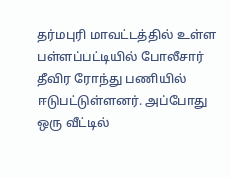தர்மபுரி மாவட்டத்தில் உள்ள பள்ளப்பட்டியில் போலீசார் தீவிர ரோந்து பணியில் ஈடுபட்டுள்ளனர். அப்போது ஒரு வீட்டில்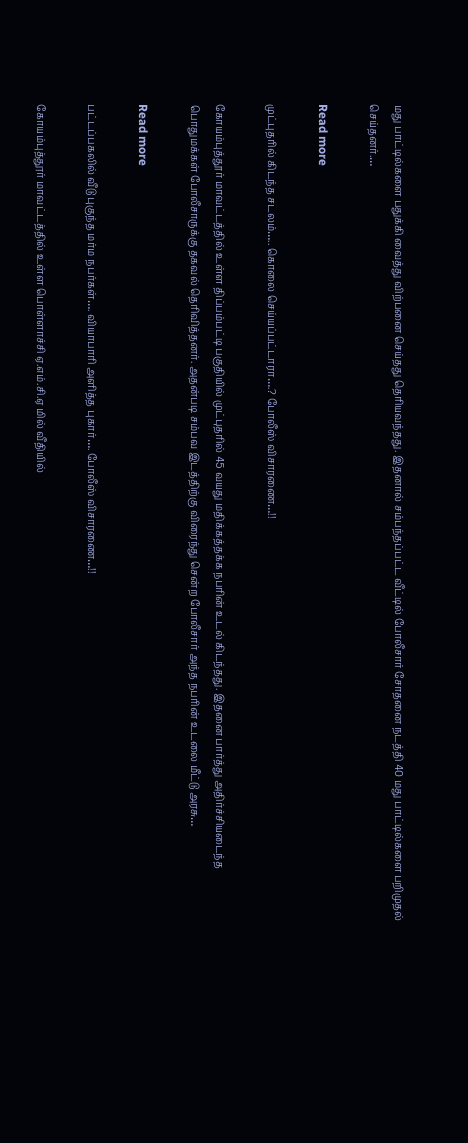மது பாட்டில்களை பதுக்கி வைத்து விற்பனை செய்தது தெரியவந்தது. இதனால் சம்பந்தப்பட்ட வீட்டில் போலீசார் சோதனை நடத்தி 40 மது பாட்டில்களை பறிமுதல் செய்தனர்.…

Read more

முட்புதரில் கிடந்த சடலம்….. கொலை செய்யப்பட்டாரா….? போலீஸ் விசாரணை…!!

கோயம்புத்தூர் மாவட்டத்தில் உள்ள திப்பம்பட்டி பகுதியில் முட்புதரில் 45 வயது மதிக்கத்தக்க நபரின் உடல் கிடந்தது. இதனை பார்த்து அதிர்ச்சியடைந்த பொதுமக்கள் போலீசாருக்கு தகவல் தெரிவித்தனர். அதன்படி சம்பவ இடத்திற்கு விரைந்து சென்ற போலீசார் அந்த நபரின் உடலை மீட்டு அரசு…

Read more

பட்டப்பகலில் வீடு புகுந்த மர்ம நபர்கள்…. வியாபாரி அளித்த புகார்…. போலீஸ் விசாரணை…!!

கோயம்புத்தூர் மாவட்டத்தில் உள்ள பொள்ளாச்சி ஏ.எம்.சி.ஏ மில் வீதியில்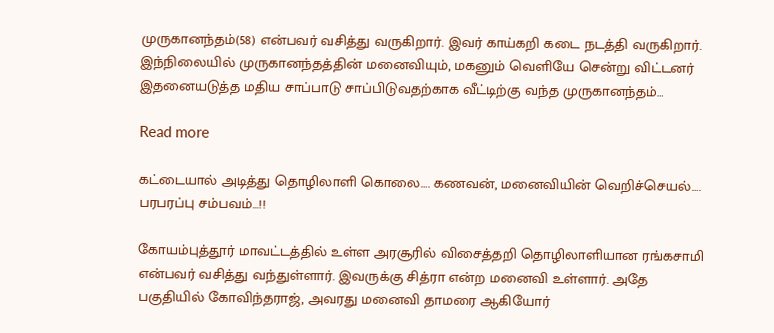முருகானந்தம்(58) என்பவர் வசித்து வருகிறார். இவர் காய்கறி கடை நடத்தி வருகிறார். இந்நிலையில் முருகானந்தத்தின் மனைவியும், மகனும் வெளியே சென்று விட்டனர் இதனையடுத்த மதிய சாப்பாடு சாப்பிடுவதற்காக வீட்டிற்கு வந்த முருகானந்தம்…

Read more

கட்டையால் அடித்து தொழிலாளி கொலை…. கணவன், மனைவியின் வெறிச்செயல்…. பரபரப்பு சம்பவம்…!!

கோயம்புத்தூர் மாவட்டத்தில் உள்ள அரசூரில் விசைத்தறி தொழிலாளியான ரங்கசாமி என்பவர் வசித்து வந்துள்ளார். இவருக்கு சித்ரா என்ற மனைவி உள்ளார். அதே பகுதியில் கோவிந்தராஜ், அவரது மனைவி தாமரை ஆகியோர்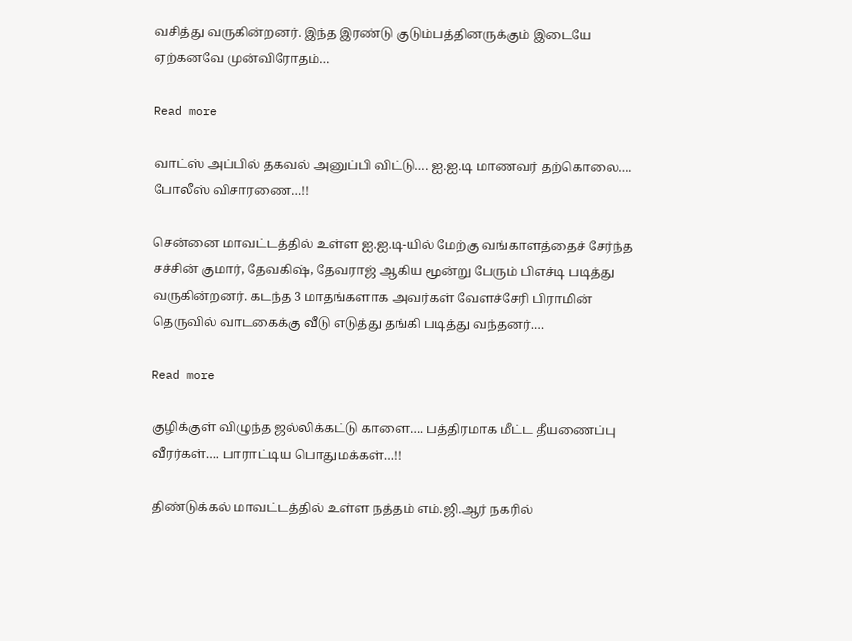வசித்து வருகின்றனர். இந்த இரண்டு குடும்பத்தினருக்கும் இடையே ஏற்கனவே முன்விரோதம்…

Read more

வாட்ஸ் அப்பில் தகவல் அனுப்பி விட்டு…. ஐ.ஐ.டி மாணவர் தற்கொலை…. போலீஸ் விசாரணை…!!

சென்னை மாவட்டத்தில் உள்ள ஐ.ஐ.டி-யில் மேற்கு வங்காளத்தைச் சேர்ந்த சச்சின் குமார், தேவகிஷ், தேவராஜ் ஆகிய மூன்று பேரும் பிஎச்டி படித்து வருகின்றனர். கடந்த 3 மாதங்களாக அவர்கள் வேளச்சேரி பிராமின் தெருவில் வாடகைக்கு வீடு எடுத்து தங்கி படித்து வந்தனர்.…

Read more

குழிக்குள் விழுந்த ஜல்லிக்கட்டு காளை…. பத்திரமாக மீட்ட தீயணைப்பு வீரர்கள்…. பாராட்டிய பொதுமக்கள்…!!

திண்டுக்கல் மாவட்டத்தில் உள்ள நத்தம் எம்.ஜி.ஆர் நகரில்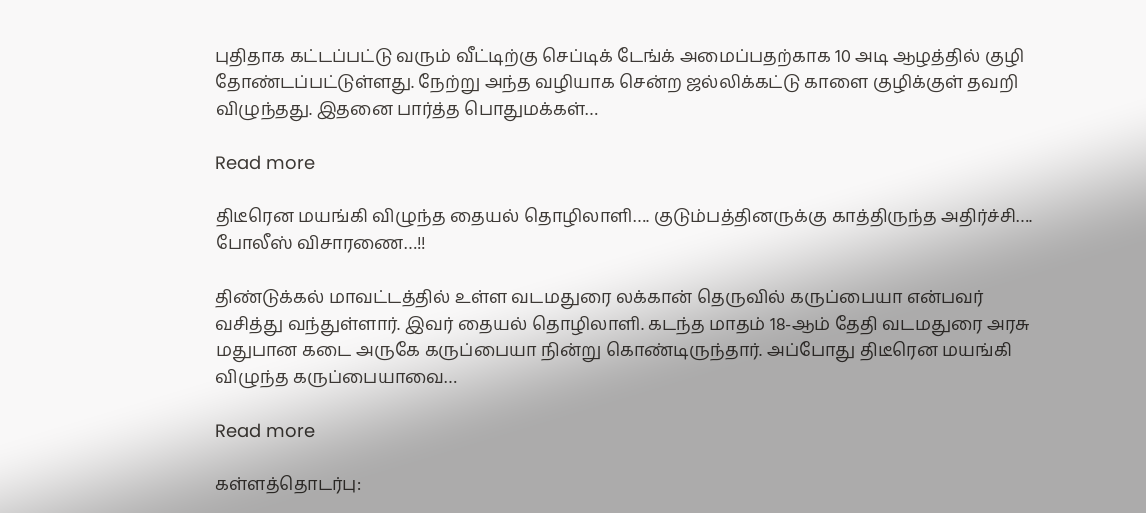புதிதாக கட்டப்பட்டு வரும் வீட்டிற்கு செப்டிக் டேங்க் அமைப்பதற்காக 10 அடி ஆழத்தில் குழி தோண்டப்பட்டுள்ளது. நேற்று அந்த வழியாக சென்ற ஜல்லிக்கட்டு காளை குழிக்குள் தவறி விழுந்தது. இதனை பார்த்த பொதுமக்கள்…

Read more

திடீரென மயங்கி விழுந்த தையல் தொழிலாளி…. குடும்பத்தினருக்கு காத்திருந்த அதிர்ச்சி…. போலீஸ் விசாரணை…!!

திண்டுக்கல் மாவட்டத்தில் உள்ள வடமதுரை லக்கான் தெருவில் கருப்பையா என்பவர் வசித்து வந்துள்ளார். இவர் தையல் தொழிலாளி. கடந்த மாதம் 18-ஆம் தேதி வடமதுரை அரசு மதுபான கடை அருகே கருப்பையா நின்று கொண்டிருந்தார். அப்போது திடீரென மயங்கி விழுந்த கருப்பையாவை…

Read more

கள்ளத்தொடர்பு: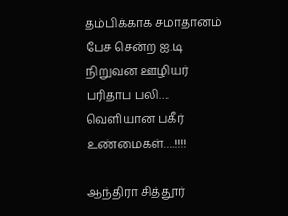தம்பிக்காக சமாதானம் பேச சென்ற ஐ.டி நிறுவன ஊழியர் பரிதாப பலி…. வெளியான பகீர் உண்மைகள்….!!!!

ஆந்திரா சித்தூர்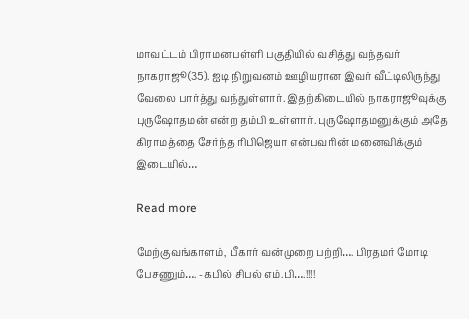மாவட்டம் பிராமனபள்ளி பகுதியில் வசித்து வந்தவர் நாகராஜூ(35). ஐடி நிறுவனம் ஊழியரான இவர் வீட்டிலிருந்து வேலை பார்த்து வந்துள்ளார். இதற்கிடையில் நாகராஜூவுக்கு புருஷோதமன் என்ற தம்பி உள்ளார். புருஷோதமனுக்கும் அதே கிராமத்தை சேர்ந்த ரிபிஜெயா என்பவரின் மனைவிக்கும் இடையில்…

Read more

மேற்குவங்காளம், பீகார் வன்முறை பற்றி…. பிரதமர் மோடி பேசணும்…. -கபில் சிபல் எம்.பி….!!!!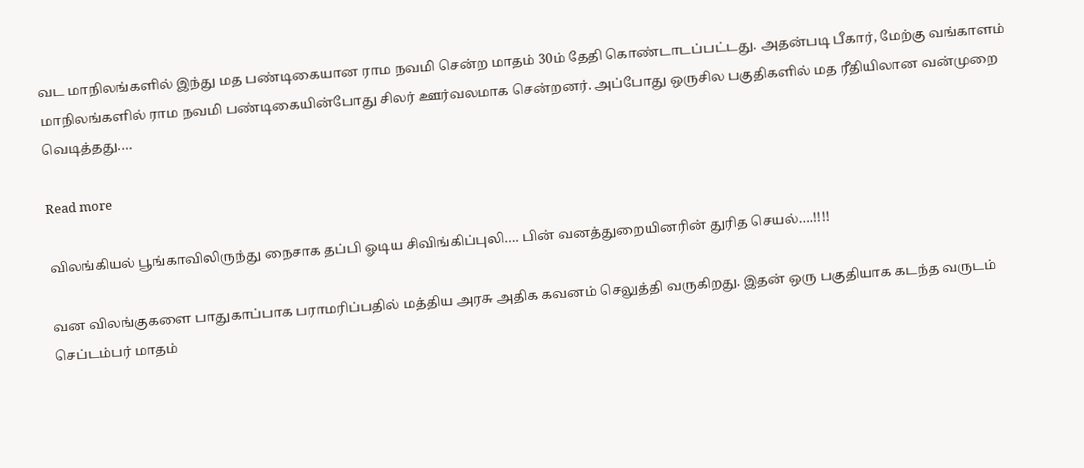வட மாநிலங்களில் இந்து மத பண்டிகையான ராம நவமி சென்ற மாதம் 30ம் தேதி கொண்டாடப்பட்டது. அதன்படி பீகார், மேற்கு வங்காளம் மாநிலங்களில் ராம நவமி பண்டிகையின்போது சிலர் ஊர்வலமாக சென்றனர். அப்போது ஒருசில பகுதிகளில் மத ரீதியிலான வன்முறை வெடித்தது.…

Read more

விலங்கியல் பூங்காவிலிருந்து நைசாக தப்பி ஓடிய சிவிங்கிப்புலி…. பின் வனத்துறையினரின் துரித செயல்….!!!!

வன விலங்குகளை பாதுகாப்பாக பராமரிப்பதில் மத்திய அரசு அதிக கவனம் செலுத்தி வருகிறது. இதன் ஒரு பகுதியாக கடந்த வருடம் செப்டம்பர் மாதம்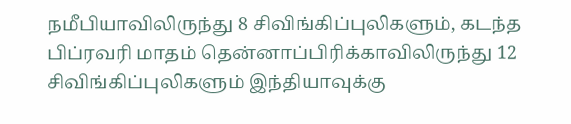நமீபியாவிலிருந்து 8 சிவிங்கிப்புலிகளும், கடந்த பிப்ரவரி மாதம் தென்னாப்பிரிக்காவிலிருந்து 12 சிவிங்கிப்புலிகளும் இந்தியாவுக்கு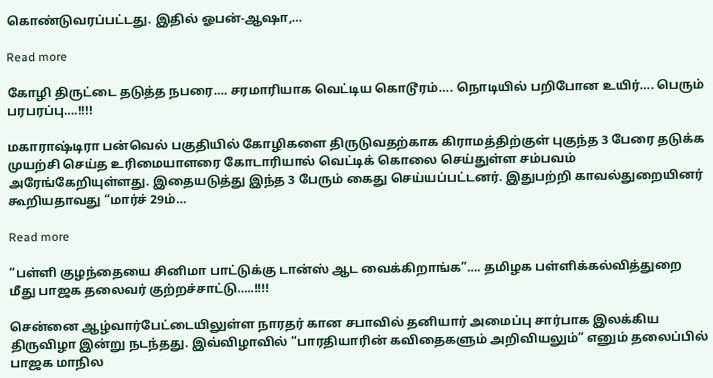கொண்டுவரப்பட்டது. இதில் ஓபன்-ஆஷா,…

Read more

கோழி திருட்டை தடுத்த நபரை…. சரமாரியாக வெட்டிய கொடூரம்…. நொடியில் பறிபோன உயிர்…. பெரும் பரபரப்பு….!!!!

மகாராஷ்டிரா பன்வெல் பகுதியில் கோழிகளை திருடுவதற்காக கிராமத்திற்குள் புகுந்த 3 பேரை தடுக்க முயற்சி செய்த உரிமையாளரை கோடாரியால் வெட்டிக் கொலை செய்துள்ள சம்பவம் அரேங்கேறியுள்ளது. இதையடுத்து இந்த 3 பேரும் கைது செய்யப்பட்டனர். இதுபற்றி காவல்துறையினர் கூறியதாவது “மார்ச் 29ம்…

Read more

“பள்ளி குழந்தையை சினிமா பாட்டுக்கு டான்ஸ் ஆட வைக்கிறாங்க”…. தமிழக பள்ளிக்கல்வித்துறை மீது பாஜக தலைவர் குற்றச்சாட்டு…..!!!!

சென்னை ஆழ்வார்பேட்டையிலுள்ள நாரதர் கான சபாவில் தனியார் அமைப்பு சார்பாக இலக்கிய திருவிழா இன்று நடந்தது. இவ்விழாவில் “பாரதியாரின் கவிதைகளும் அறிவியலும்” எனும் தலைப்பில் பாஜக மாநில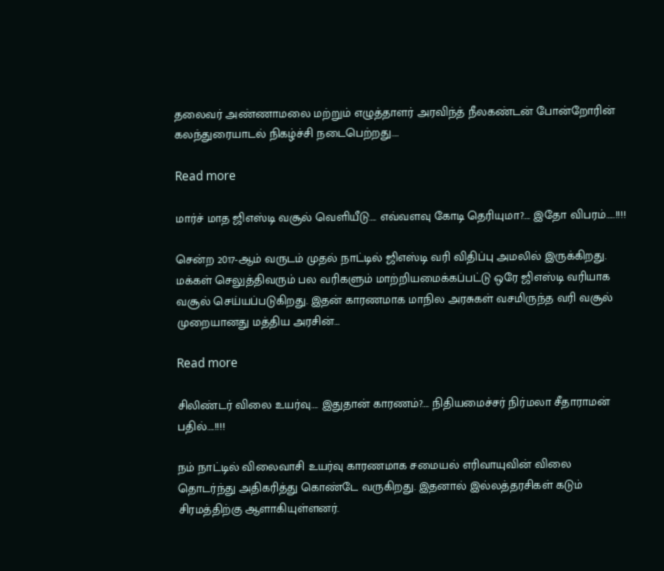தலைவர் அண்ணாமலை மற்றும் எழுத்தாளர் அரவிந்த் நீலகண்டன் போன்றோரின் கலந்துரையாடல் நிகழ்ச்சி நடைபெற்றது.…

Read more

மார்ச் மாத ஜிஎஸ்டி வசூல் வெளியீடு…. எவ்வளவு கோடி தெரியுமா?…. இதோ விபரம்…..!!!!

சென்ற 2017-ஆம் வருடம் முதல் நாட்டில் ஜிஎஸ்டி வரி விதிப்பு அமலில் இருக்கிறது. மக்கள் செலுத்திவரும் பல வரிகளும் மாற்றியமைக்கப்பட்டு ஒரே ஜிஎஸ்டி வரியாக வசூல் செய்யப்படுகிறது. இதன் காரணமாக மாநில அரசுகள் வசமிருந்த வரி வசூல் முறையானது மத்திய அரசின்…

Read more

சிலிண்டர் விலை உயர்வு…. இதுதான் காரணம்?…. நிதியமைச்சர் நிர்மலா சீதாராமன் பதில்….!!!!

நம் நாட்டில் விலைவாசி உயர்வு காரணமாக சமையல் எரிவாயுவின் விலை தொடர்ந்து அதிகரித்து கொண்டே வருகிறது. இதனால் இல்லத்தரசிகள் கடும் சிரமத்திற்கு ஆளாகியுள்ளனர்.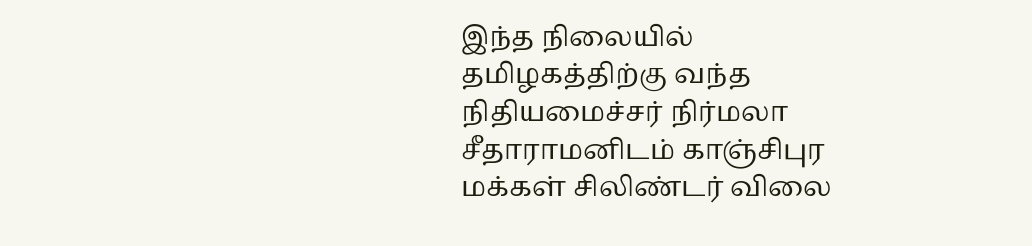இந்த நிலையில் தமிழகத்திற்கு வந்த நிதியமைச்சர் நிர்மலா சீதாராமனிடம் காஞ்சிபுர மக்கள் சிலிண்டர் விலை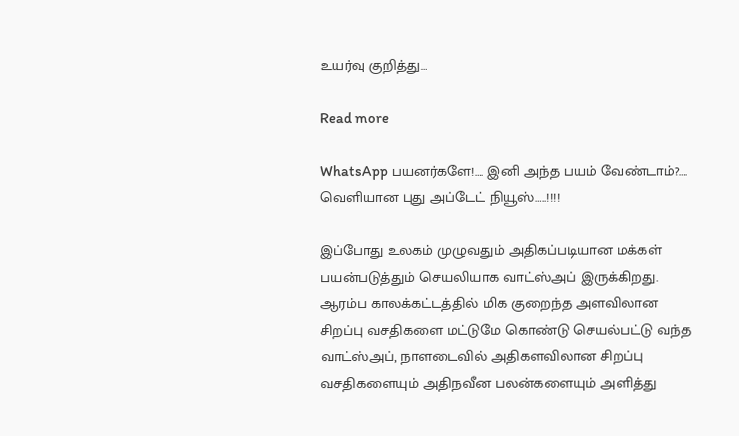உயர்வு குறித்து…

Read more

WhatsApp பயனர்களே!…. இனி அந்த பயம் வேண்டாம்?…. வெளியான புது அப்டேட் நியூஸ்…..!!!!

இப்போது உலகம் முழுவதும் அதிகப்படியான மக்கள் பயன்படுத்தும் செயலியாக வாட்ஸ்அப் இருக்கிறது. ஆரம்ப காலக்கட்டத்தில் மிக குறைந்த அளவிலான சிறப்பு வசதிகளை மட்டுமே கொண்டு செயல்பட்டு வந்த வாட்ஸ்அப், நாளடைவில் அதிகளவிலான சிறப்பு வசதிகளையும் அதிநவீன பலன்களையும் அளித்து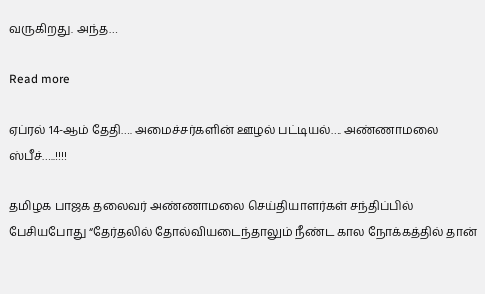வருகிறது. அந்த…

Read more

ஏப்ரல் 14-ஆம் தேதி…. அமைச்சர்களின் ஊழல் பட்டியல்…. அண்ணாமலை ஸ்பீச்…..!!!!

தமிழக பாஜக தலைவர் அண்ணாமலை செய்தியாளர்கள் சந்திப்பில் பேசியபோது “தேர்தலில் தோல்வியடைந்தாலும் நீண்ட கால நோக்கத்தில் தான்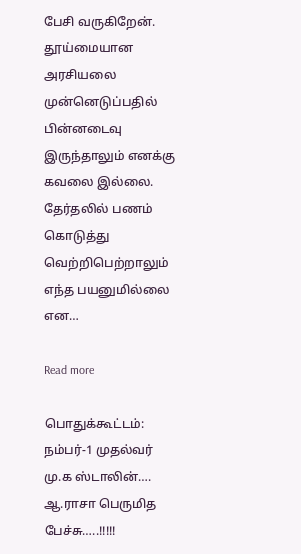பேசி வருகிறேன். தூய்மையான அரசியலை முன்னெடுப்பதில் பின்னடைவு இருந்தாலும் எனக்கு கவலை இல்லை. தேர்தலில் பணம் கொடுத்து வெற்றிபெற்றாலும் எந்த பயனுமில்லை என…

Read more

பொதுக்கூட்டம்: நம்பர்-1 முதல்வர் மு.க ஸ்டாலின்…. ஆ.ராசா பெருமித பேச்சு…..!!!!!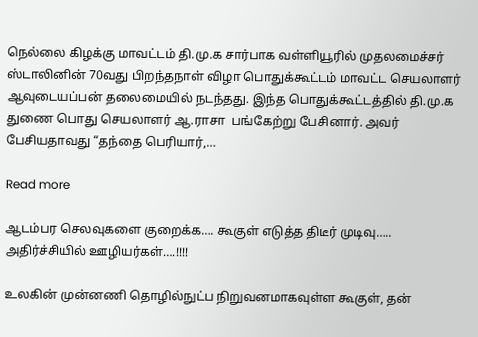நெல்லை கிழக்கு மாவட்டம் தி.மு.க சார்பாக வள்ளியூரில் முதலமைச்சர் ஸ்டாலினின் 70வது பிறந்தநாள் விழா பொதுக்கூட்டம் மாவட்ட செயலாளர் ஆவுடையப்பன் தலைமையில் நடந்தது. இந்த பொதுக்கூட்டத்தில் தி.மு.க துணை பொது செயலாளர் ஆ.ராசா  பங்கேற்று பேசினார். அவர் பேசியதாவது “தந்தை பெரியார்,…

Read more

ஆடம்பர செலவுகளை குறைக்க…. கூகுள் எடுத்த திடீர் முடிவு….. அதிர்ச்சியில் ஊழியர்கள்….!!!!

உலகின் முன்னணி தொழில்நுட்ப நிறுவனமாகவுள்ள கூகுள், தன்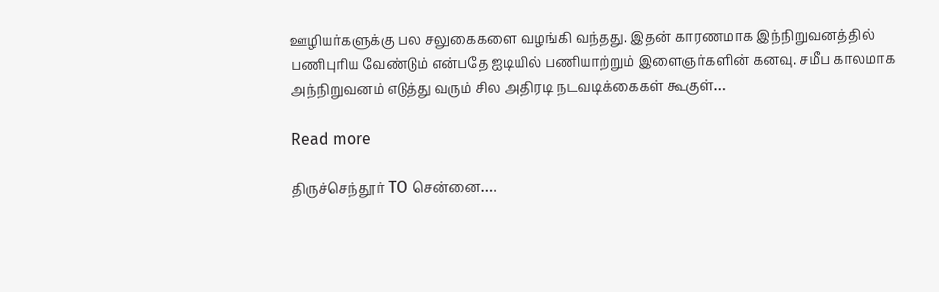ஊழியர்களுக்கு பல சலுகைகளை வழங்கி வந்தது. இதன் காரணமாக இந்நிறுவனத்தில் பணிபுரிய வேண்டும் என்பதே ஐடியில் பணியாற்றும் இளைஞர்களின் கனவு. சமீப காலமாக அந்நிறுவனம் எடுத்து வரும் சில அதிரடி நடவடிக்கைகள் கூகுள்…

Read more

திருச்செந்தூர் TO சென்னை….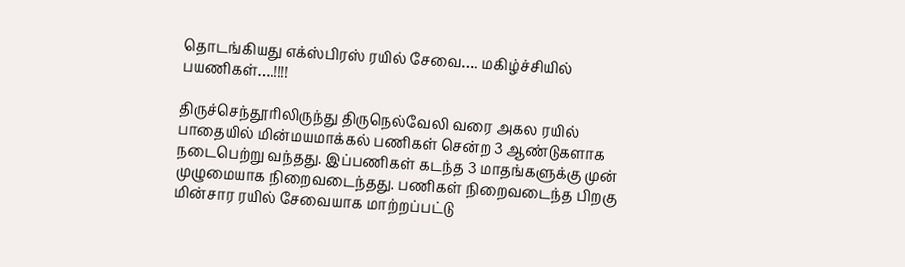தொடங்கியது எக்ஸ்பிரஸ் ரயில் சேவை…. மகிழ்ச்சியில் பயணிகள்….!!!!

திருச்செந்தூரிலிருந்து திருநெல்வேலி வரை அகல ரயில் பாதையில் மின்மயமாக்கல் பணிகள் சென்ற 3 ஆண்டுகளாக நடைபெற்று வந்தது. இப்பணிகள் கடந்த 3 மாதங்களுக்கு முன் முழுமையாக நிறைவடைந்தது. பணிகள் நிறைவடைந்த பிறகு மின்சார ரயில் சேவையாக மாற்றப்பட்டு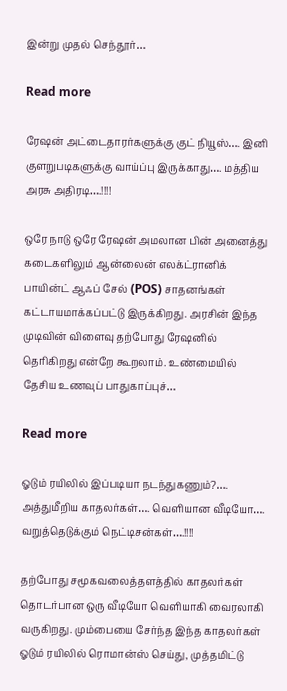இன்று முதல் செந்தூர்…

Read more

ரேஷன் அட்டைதாரர்களுக்கு குட் நியூஸ்…. இனி குளறுபடிகளுக்கு வாய்ப்பு இருக்காது…. மத்திய அரசு அதிரடி….!!!!

ஒரே நாடு ஒரே ரேஷன் அமலான பின் அனைத்து கடைகளிலும் ஆன்லைன் எலக்ட்ரானிக் பாயின்ட் ஆஃப் சேல் (POS) சாதனங்கள் கட்டாயமாக்கப்பட்டு இருக்கிறது. அரசின் இந்த முடிவின் விளைவு தற்போது ரேஷனில் தெரிகிறது என்றே கூறலாம். உண்மையில் தேசிய உணவுப் பாதுகாப்புச்…

Read more

ஓடும் ரயிலில் இப்படியா நடந்துகணும்?…. அத்துமீறிய காதலர்கள்…. வெளியான வீடியோ…. வறுத்தெடுக்கும் நெட்டிசன்கள்….!!!!

தற்போது சமூகவலைத்தளத்தில் காதலர்கள் தொடர்பான ஒரு வீடியோ வெளியாகி வைரலாகி வருகிறது. மும்பையை சேர்ந்த இந்த காதலர்கள் ஓடும் ரயிலில் ரொமான்ஸ் செய்து, முத்தமிட்டு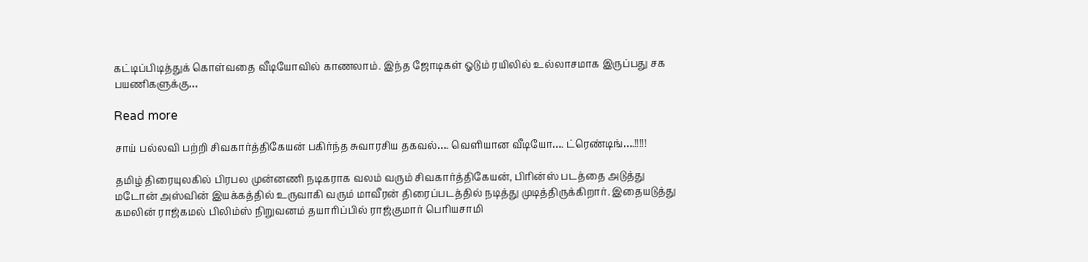கட்டிப்பிடித்துக் கொள்வதை வீடியோவில் காணலாம். இந்த ஜோடிகள் ஓடும் ரயிலில் உல்லாசமாக இருப்பது சக பயணிகளுக்கு…

Read more

சாய் பல்லவி பற்றி சிவகார்த்திகேயன் பகிர்ந்த சுவாரசிய தகவல்…. வெளியான வீடியோ…. ட்ரெண்டிங்….!!!!!

தமிழ் திரையுலகில் பிரபல முன்னணி நடிகராக வலம் வரும் சிவகார்த்திகேயன், பிரின்ஸ் படத்தை அடுத்து மடோன் அஸ்வின் இயக்கத்தில் உருவாகி வரும் மாவீரன் திரைப்படத்தில் நடித்து முடித்திருக்கிறார். இதையடுத்து கமலின் ராஜ்கமல் பிலிம்ஸ் நிறுவனம் தயாரிப்பில் ராஜ்குமார் பெரியசாமி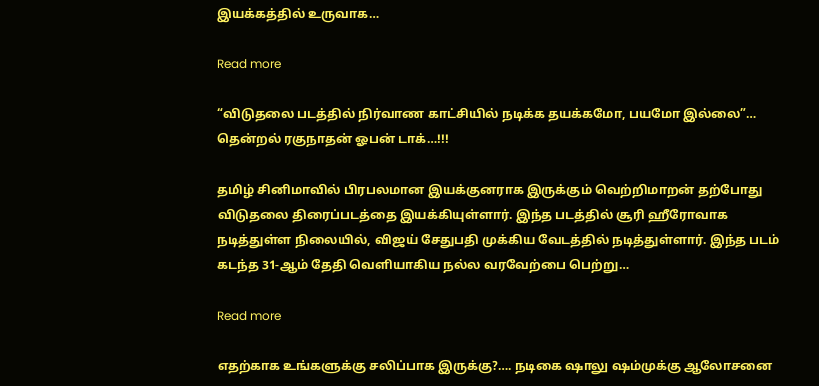இயக்கத்தில் உருவாக…

Read more

“விடுதலை படத்தில் நிர்வாண காட்சியில் நடிக்க தயக்கமோ, பயமோ இல்லை”… தென்றல் ரகுநாதன் ஓபன் டாக்…!!!

தமிழ் சினிமாவில் பிரபலமான இயக்குனராக இருக்கும் வெற்றிமாறன் தற்போது விடுதலை திரைப்படத்தை இயக்கியுள்ளார். இந்த படத்தில் சூரி ஹீரோவாக நடித்துள்ள நிலையில், விஜய் சேதுபதி முக்கிய வேடத்தில் நடித்துள்ளார். இந்த படம் கடந்த 31-ஆம் தேதி வெளியாகிய நல்ல வரவேற்பை பெற்று…

Read more

எதற்காக உங்களுக்கு சலிப்பாக இருக்கு?…. நடிகை ஷாலு ஷம்முக்கு ஆலோசனை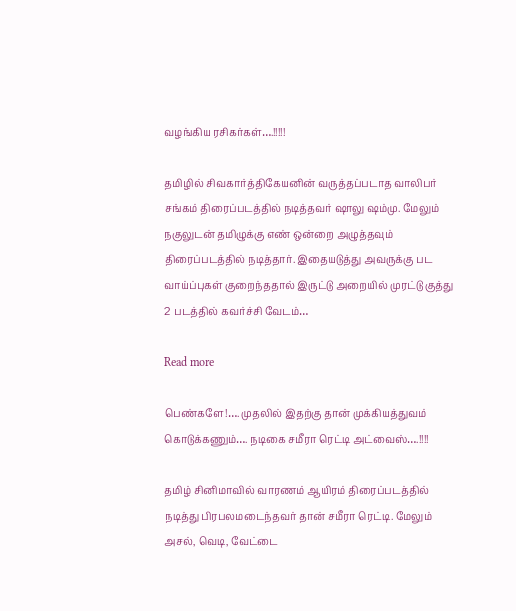வழங்கிய ரசிகர்கள்….!!!!!

தமிழில் சிவகார்த்திகேயனின் வருத்தப்படாத வாலிபர் சங்கம் திரைப்படத்தில் நடித்தவர் ஷாலு ஷம்மு. மேலும் நகுலுடன் தமிழுக்கு எண் ஒன்றை அழுத்தவும் திரைப்படத்தில் நடித்தார். இதையடுத்து அவருக்கு பட வாய்ப்புகள் குறைந்ததால் இருட்டு அறையில் முரட்டு குத்து 2 படத்தில் கவர்ச்சி வேடம்…

Read more

பெண்களே!…. முதலில் இதற்கு தான் முக்கியத்துவம் கொடுக்கணும்…. நடிகை சமீரா ரெட்டி அட்வைஸ்….!!!!

தமிழ் சினிமாவில் வாரணம் ஆயிரம் திரைப்படத்தில் நடித்து பிரபலமடைந்தவர் தான் சமீரா ரெட்டி. மேலும் அசல், வெடி, வேட்டை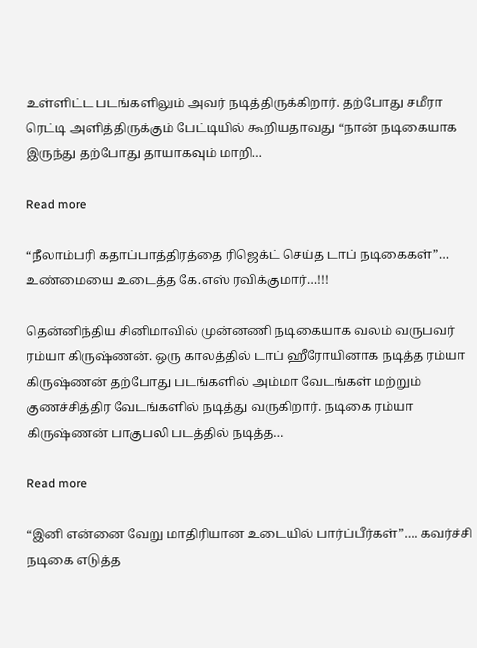உள்ளிட்ட படங்களிலும் அவர் நடித்திருக்கிறார். தற்போது சமீரா ரெட்டி அளித்திருக்கும் பேட்டியில் கூறியதாவது “நான் நடிகையாக இருந்து தற்போது தாயாகவும் மாறி…

Read more

“நீலாம்பரி கதாப்பாத்திரத்தை ரிஜெக்ட் செய்த டாப் நடிகைகள்”… உண்மையை உடைத்த கே.எஸ் ரவிக்குமார்…!!!

தென்னிந்திய சினிமாவில் முன்னணி நடிகையாக வலம் வருபவர் ரம்யா கிருஷ்ணன். ஒரு காலத்தில் டாப் ஹீரோயினாக நடித்த ரம்யா கிருஷ்ணன் தற்போது படங்களில் அம்மா வேடங்கள் மற்றும் குணச்சித்திர வேடங்களில் நடித்து வருகிறார். நடிகை ரம்யா கிருஷ்ணன் பாகுபலி படத்தில் நடித்த…

Read more

“இனி என்னை வேறு மாதிரியான உடையில் பார்ப்பீர்கள்”…. கவர்ச்சி நடிகை எடுத்த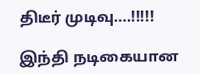திடீர் முடிவு….!!!!!

இந்தி நடிகையான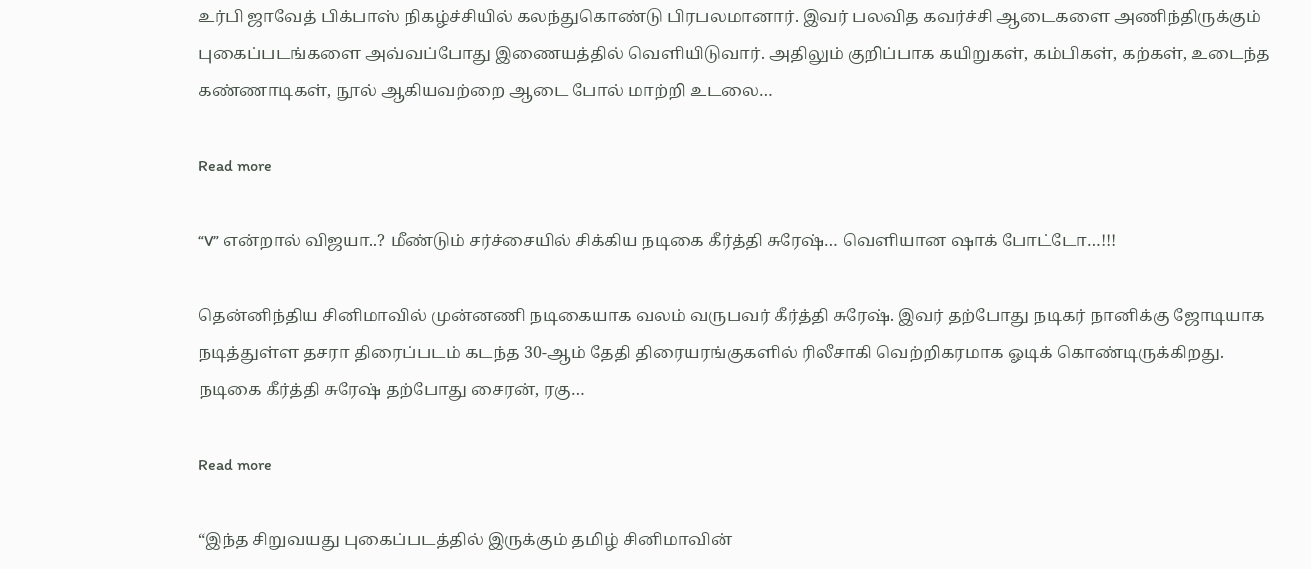உர்பி ஜாவேத் பிக்பாஸ் நிகழ்ச்சியில் கலந்துகொண்டு பிரபலமானார். இவர் பலவித கவர்ச்சி ஆடைகளை அணிந்திருக்கும் புகைப்படங்களை அவ்வப்போது இணையத்தில் வெளியிடுவார். அதிலும் குறிப்பாக கயிறுகள், கம்பிகள், கற்கள், உடைந்த கண்ணாடிகள், நூல் ஆகியவற்றை ஆடை போல் மாற்றி உடலை…

Read more

“V” என்றால் விஜயா..? மீண்டும் சர்ச்சையில் சிக்கிய நடிகை கீர்த்தி சுரேஷ்… வெளியான ஷாக் போட்டோ…!!!

தென்னிந்திய சினிமாவில் முன்னணி நடிகையாக வலம் வருபவர் கீர்த்தி சுரேஷ். இவர் தற்போது நடிகர் நானிக்கு ஜோடியாக நடித்துள்ள தசரா திரைப்படம் கடந்த 30-ஆம் தேதி திரையரங்குகளில் ரிலீசாகி வெற்றிகரமாக ஓடிக் கொண்டிருக்கிறது. நடிகை கீர்த்தி சுரேஷ் தற்போது சைரன், ரகு…

Read more

“இந்த சிறுவயது புகைப்படத்தில் இருக்கும் தமிழ் சினிமாவின்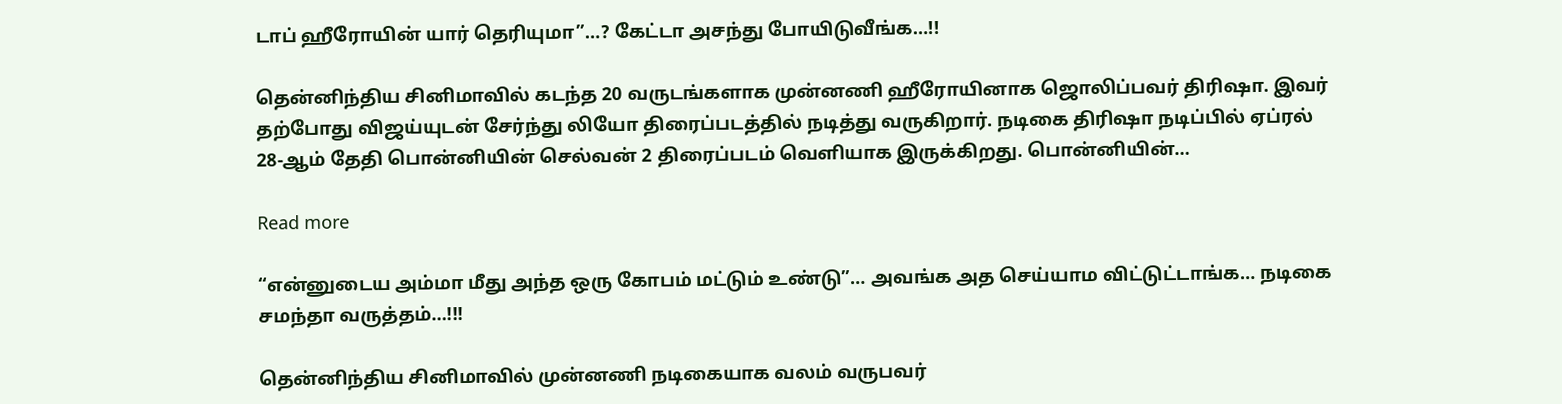டாப் ஹீரோயின் யார் தெரியுமா”…? கேட்டா அசந்து போயிடுவீங்க…!!

தென்னிந்திய சினிமாவில் கடந்த 20 வருடங்களாக முன்னணி ஹீரோயினாக ஜொலிப்பவர் திரிஷா. இவர் தற்போது விஜய்யுடன் சேர்ந்து லியோ திரைப்படத்தில் நடித்து வருகிறார். நடிகை திரிஷா நடிப்பில் ஏப்ரல் 28-ஆம் தேதி பொன்னியின் செல்வன் 2 திரைப்படம் வெளியாக இருக்கிறது. பொன்னியின்…

Read more

“என்னுடைய அம்மா மீது அந்த ஒரு கோபம் மட்டும் உண்டு”… அவங்க அத செய்யாம விட்டுட்டாங்க… நடிகை சமந்தா வருத்தம்…!!!

தென்னிந்திய சினிமாவில் முன்னணி நடிகையாக வலம் வருபவர்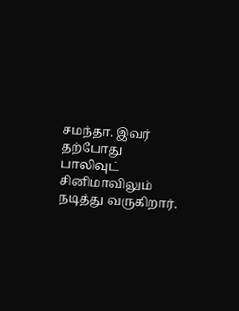சமந்தா. இவர் தற்போது பாலிவுட் சினிமாவிலும் நடித்து வருகிறார்.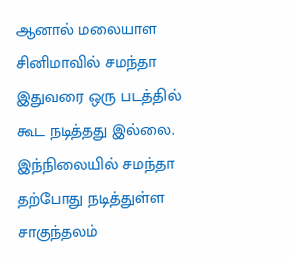ஆனால் மலையாள சினிமாவில் சமந்தா இதுவரை ஒரு படத்தில் கூட நடித்தது இல்லை. இந்நிலையில் சமந்தா தற்போது நடித்துள்ள சாகுந்தலம்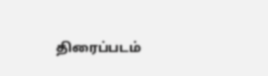திரைப்படம்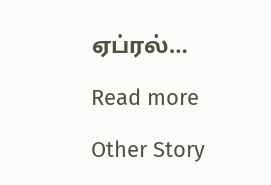ஏப்ரல்…

Read more

Other Story